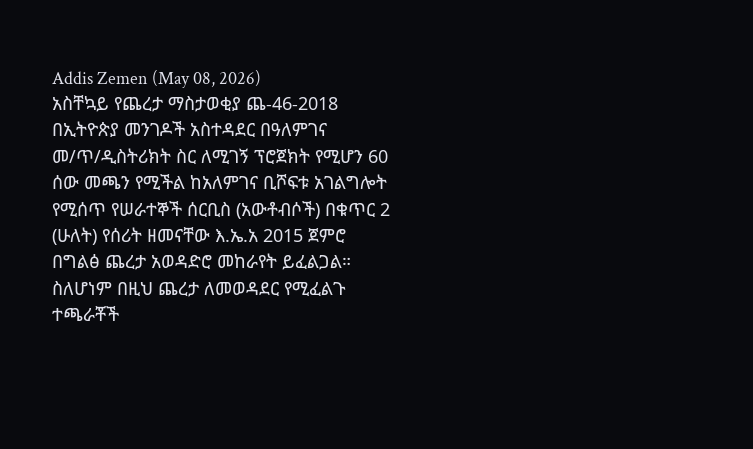Addis Zemen (May 08, 2026)
አስቸኳይ የጨረታ ማስታወቂያ ጨ-46-2018
በኢትዮጵያ መንገዶች አስተዳደር በዓለምገና መ/ጥ/ዲስትሪክት ስር ለሚገኝ ፕሮጀክት የሚሆን 60 ሰው መጫን የሚችል ከአለምገና ቢሾፍቱ አገልግሎት የሚሰጥ የሠራተኞች ሰርቢስ (አውቶብሶች) በቁጥር 2 (ሁለት) የሰሪት ዘመናቸው እ.ኤ.አ 2015 ጀምሮ በግልፅ ጨረታ አወዳድሮ መከራየት ይፈልጋል።
ስለሆነም በዚህ ጨረታ ለመወዳደር የሚፈልጉ ተጫራቾች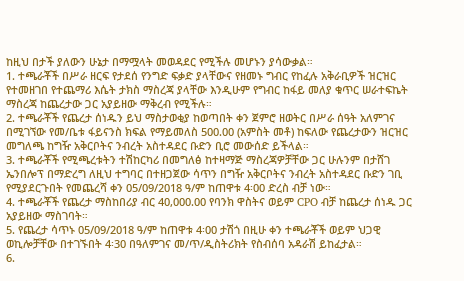ከዚህ በታች ያለውን ሁኔታ በማሟላት መወዳደር የሚችሉ መሆኑን ያሳውቃል።
1. ተጫራቾች በሥራ ዘርፍ የታደሰ የንግድ ፍቃድ ያላቸውና የዘመኑ ግብር የከፈሉ አቅራቢዎች ዝርዝር የተመዘገበ የተጨማሪ እሴት ታክስ ማስረጃ ያላቸው እንዲሁም የግብር ከፋይ መለያ ቁጥር ሠራተፍኬት ማስረጃ ከጨረታው ጋር አያይዘው ማቅረብ የሚችሉ።
2. ተጫራቾች የጨረታ ሰነዱን ይህ ማስታወቂያ ከወጣበት ቀን ጀምሮ ዘወትር በሥራ ሰዓት አለምገና በሚገኘው የመ/ቤቱ ፋይናንስ ክፍል የማይመለስ 500.00 (አምስት መቶ) ከፍለው የጨረታውን ዝርዝር መግለጫ ከግዥ አቅርቦትና ንብረት አስተዳደር ቡድን ቢሮ መውሰድ ይችላል።
3. ተጫራቾች የሚጫረቱትን ተሽከርካሪ በመግለፅ ከተዛማጅ ማስረጃዎቻቸው ጋር ሁሉንም በታሸገ ኤንበሎፕ በማድረግ ለዚህ ተግባር በተዘጋጀው ሳጥን በግዥ አቅርቦትና ንብረት አስተዳደር ቡድን ገቢ የሚያደርጉበት የመጨረሻ ቀን 05/09/2018 ዓ/ም ከጠዋቱ 4፡00 ድረስ ብቻ ነው።
4. ተጫራቾች የጨረታ ማስከበሪያ ብር 40,000.00 የባንክ ዋስትና ወይም CPO ብቻ ከጨረታ ሰነዱ ጋር አያይዘው ማስገባት።
5. የጨረታ ሳጥኑ 05/09/2018 ዓ/ም ከጠዋቱ 4፡00 ታሽጎ በዚሁ ቀን ተጫራቾች ወይም ህጋዊ ወኪሎቻቸው በተገኙበት 4፡30 በዓለምገና መ/ጥ/ዲስትሪክት የስብሰባ አዳራሽ ይከፈታል።
6.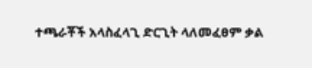ተጫራቾች አላስፈላጊ ድርጊት ላለመፈፀም ቃል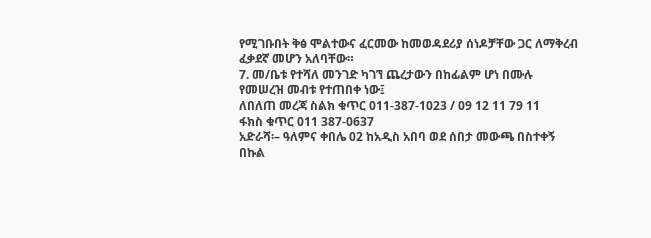የሚገቡበት ቅፅ ሞልተውና ፈርመው ከመወዳደሪያ ሰነዶቻቸው ጋር ለማቅረብ ፈቃደኛ መሆን አለባቸው።
7. መ/ቤቱ የተሻለ መንገድ ካገኘ ጨረታውን በከፊልም ሆነ በሙሉ የመሠረዝ መብቱ የተጠበቀ ነው፤
ለበለጠ መረጃ ስልክ ቁጥር 011-387-1023 / 09 12 11 79 11
ፋክስ ቁጥር 011 387-0637
አድራሻ፡– ዓለምና ቀበሌ 02 ከአዲስ አበባ ወደ ሰበታ መውጫ በስተቀኝ በኩል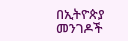በኢትዮጵያ መንገዶች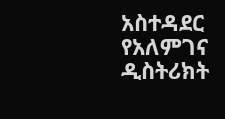አስተዳደር የአለምገና ዲስትሪክት